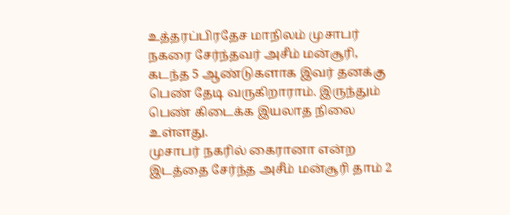உத்தரப்பிரதேச மாநிலம் முசாபர் நகரை சேர்ந்தவர் அசீம் மன்சூரி, கடந்த 5 ஆண்டுகளாக இவர் தனக்கு பெண் தேடி வருகிறாராம். இருந்தும் பெண் கிடைக்க இயலாத நிலை உள்ளது.
முசாபர் நகரில் கைரானா என்ற இடத்தை சேர்ந்த அசீம் மன்சூரி தாம் 2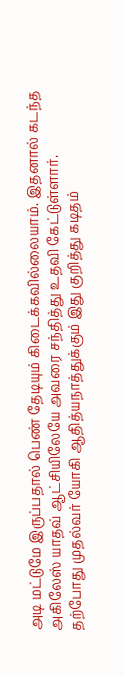அடி மட்டுமே இருப்பதால் பெண் தேடியும் கிடைக்கவில்லையாம். இதனால் கடந்த அகிலேஸ் யாதவ் ஆட்சியிலேயே அவரை சந்தித்து உதவி கேட்டுள்ளார்.
தற்போது முதல்வர் யோகி ஆதித்யநாத்துக்கும் இது குறித்து கடிதம்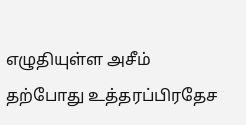எழுதியுள்ள அசீம் தற்போது உத்தரப்பிரதேச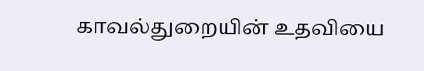காவல்துறையின் உதவியை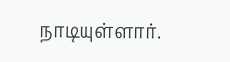நாடியுள்ளார்.